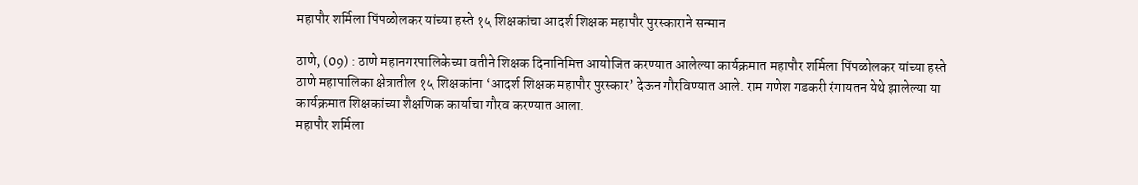महापौर शर्मिला पिंपळोलकर यांच्या हस्ते १५ शिक्षकांचा आदर्श शिक्षक महापौर पुरस्काराने सन्मान

ठाणे, (09) : ठाणे महानगरपालिकेच्या वतीने शिक्षक दिनानिमित्त आयोजित करण्यात आलेल्या कार्यक्रमात महापौर शर्मिला पिंपळोलकर यांच्या हस्ते ठाणे महापालिका क्षेत्रातील १५ शिक्षकांना ‘आदर्श शिक्षक महापौर पुरस्कार’ देऊन गौरविण्यात आले. राम गणेश गडकरी रंगायतन येथे झालेल्या या कार्यक्रमात शिक्षकांच्या शैक्षणिक कार्याचा गौरव करण्यात आला.
महापौर शर्मिला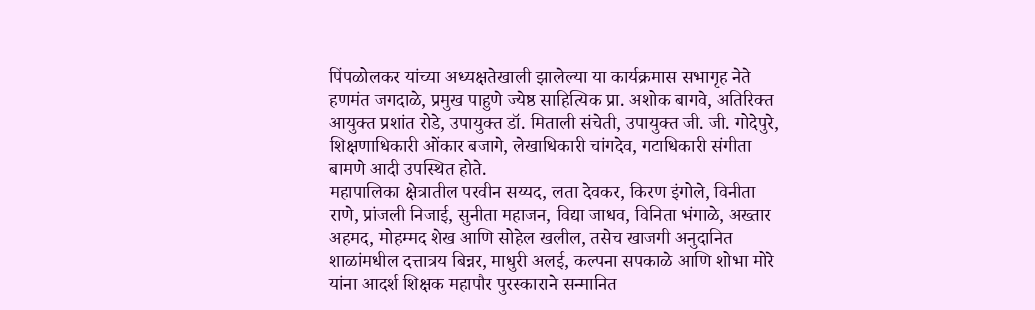पिंपळोलकर यांच्या अध्यक्षतेखाली झालेल्या या कार्यक्रमास सभागृह नेते हणमंत जगदाळे, प्रमुख पाहुणे ज्येष्ठ साहित्यिक प्रा. अशोक बागवे, अतिरिक्त आयुक्त प्रशांत रोडे, उपायुक्त डॉ. मिताली संचेती, उपायुक्त जी. जी. गोदेपुरे, शिक्षणाधिकारी ओंकार बजागे, लेखाधिकारी चांगदेव, गटाधिकारी संगीता बामणे आदी उपस्थित होते.
महापालिका क्षेत्रातील परवीन सय्यद, लता देवकर, किरण इंगोले, विनीता राणे, प्रांजली निजाई, सुनीता महाजन, विद्या जाधव, विनिता भंगाळे, अख्तार अहमद, मोहम्मद शेख आणि सोहेल खलील, तसेच खाजगी अनुदानित शाळांमधील दत्तात्रय बिन्नर, माधुरी अलई, कल्पना सपकाळे आणि शोभा मोरे यांना आदर्श शिक्षक महापौर पुरस्काराने सन्मानित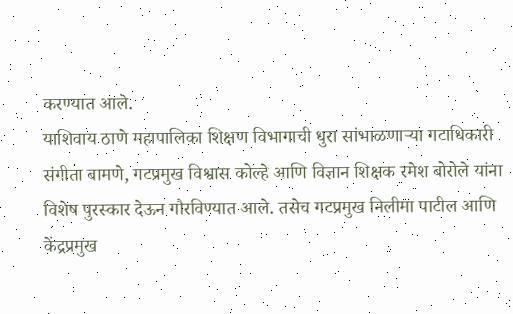करण्यात आले.
याशिवाय ठाणे महापालिका शिक्षण विभागाची धुरा सांभाळणाऱ्या गटाधिकारी संगीता बामणे, गटप्रमुख विश्वास कोल्हे आणि विज्ञान शिक्षक रमेश बोरोले यांना विशेष पुरस्कार देऊन गौरविण्यात आले. तसेच गटप्रमुख निलीमा पाटील आणि केंद्रप्रमुख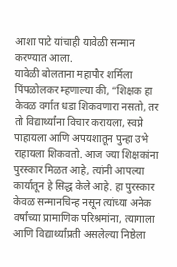आशा पाटे यांचाही यावेळी सन्मान करण्यात आला.
यावेळी बोलताना महापौर शर्मिला पिंपळोलकर म्हणाल्या की, “शिक्षक हा केवळ वर्गात धडा शिकवणारा नसतो, तर तो विद्यार्थ्यांना विचार करायला, स्वप्ने पाहायला आणि अपयशातून पुन्हा उभे राहायला शिकवतो. आज ज्या शिक्षकांना पुरस्कार मिळत आहे, त्यांनी आपल्या कार्यातून हे सिद्ध केले आहे. हा पुरस्कार केवळ सन्मानचिन्ह नसून त्यांच्या अनेक वर्षांच्या प्रामाणिक परिश्रमांना, त्यागाला आणि विद्यार्थ्यांप्रती असलेल्या निष्ठेला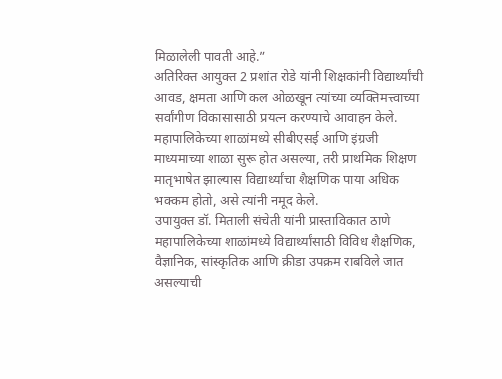मिळालेली पावती आहे.”
अतिरिक्त आयुक्त 2 प्रशांत रोडे यांनी शिक्षकांनी विद्यार्थ्यांची आवड, क्षमता आणि कल ओळखून त्यांच्या व्यक्तिमत्त्वाच्या सर्वांगीण विकासासाठी प्रयत्न करण्याचे आवाहन केले. महापालिकेच्या शाळांमध्ये सीबीएसई आणि इंग्रजी माध्यमाच्या शाळा सुरू होत असल्या, तरी प्राथमिक शिक्षण मातृभाषेत झाल्यास विद्यार्थ्यांचा शैक्षणिक पाया अधिक भक्कम होतो, असे त्यांनी नमूद केले.
उपायुक्त डॉ. मिताली संचेती यांनी प्रास्ताविकात ठाणे महापालिकेच्या शाळांमध्ये विद्यार्थ्यांसाठी विविध शैक्षणिक, वैज्ञानिक, सांस्कृतिक आणि क्रीडा उपक्रम राबविले जात असल्याची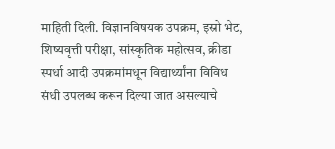माहिती दिली. विज्ञानविषयक उपक्रम, इस्रो भेट, शिष्यवृत्ती परीक्षा, सांस्कृतिक महोत्सव, क्रीडा स्पर्धा आदी उपक्रमांमधून विद्यार्थ्यांना विविध संधी उपलब्ध करून दिल्या जात असल्याचे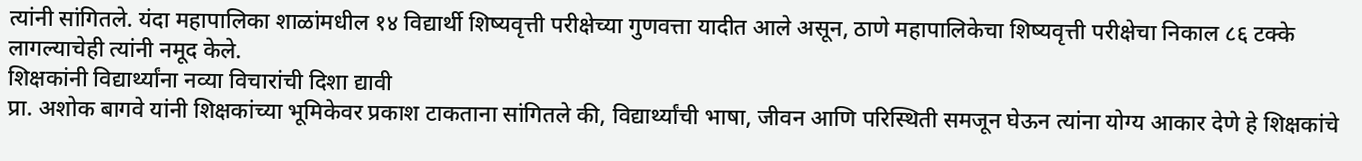त्यांनी सांगितले. यंदा महापालिका शाळांमधील १४ विद्यार्थी शिष्यवृत्ती परीक्षेच्या गुणवत्ता यादीत आले असून, ठाणे महापालिकेचा शिष्यवृत्ती परीक्षेचा निकाल ८६ टक्के लागल्याचेही त्यांनी नमूद केले.
शिक्षकांनी विद्यार्थ्यांना नव्या विचारांची दिशा द्यावी
प्रा. अशोक बागवे यांनी शिक्षकांच्या भूमिकेवर प्रकाश टाकताना सांगितले की, विद्यार्थ्यांची भाषा, जीवन आणि परिस्थिती समजून घेऊन त्यांना योग्य आकार देणे हे शिक्षकांचे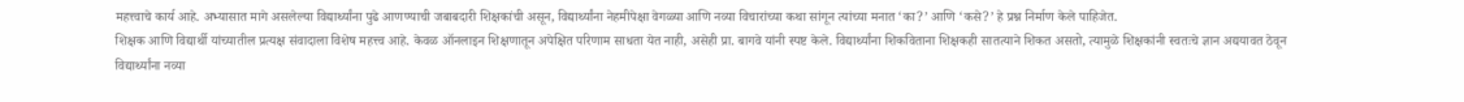महत्त्वाचे कार्य आहे. अभ्यासात मागे असलेल्या विद्यार्थ्यांना पुढे आणण्याची जबाबदारी शिक्षकांची असून, विद्यार्थ्यांना नेहमीपेक्षा वेगळ्या आणि नव्या विचारांच्या कथा सांगून त्यांच्या मनात ‘का?’ आणि ‘कसे?’ हे प्रश्न निर्माण केले पाहिजेत.
शिक्षक आणि विद्यार्थी यांच्यातील प्रत्यक्ष संवादाला विशेष महत्त्व आहे. केवळ ऑनलाइन शिक्षणातून अपेक्षित परिणाम साधता येत नाही, असेही प्रा. बागवे यांनी स्पष्ट केले. विद्यार्थ्यांना शिकविताना शिक्षकही सातत्याने शिकत असतो, त्यामुळे शिक्षकांनी स्वतःचे ज्ञान अद्ययावत ठेवून विद्यार्थ्यांना नव्या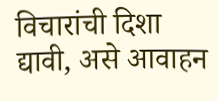विचारांची दिशा द्यावी, असे आवाहन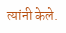त्यांनी केले.